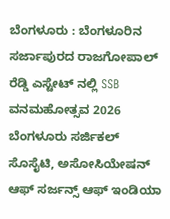ಬೆಂಗಳೂರು : ಬೆಂಗಳೂರಿನ ಸರ್ಜಾಪುರದ ರಾಜಗೋಪಾಲ್ ರೆಡ್ಡಿ ಎಸ್ಟೇಟ್ ನಲ್ಲಿ SSB ವನಮಹೋತ್ಸವ 2026 ಬೆಂಗಳೂರು ಸರ್ಜಿಕಲ್ ಸೊಸೈಟಿ, ಅಸೋಸಿಯೇಷನ್ ಆಫ್ ಸರ್ಜನ್ಸ್ ಆಫ್ ಇಂಡಿಯಾ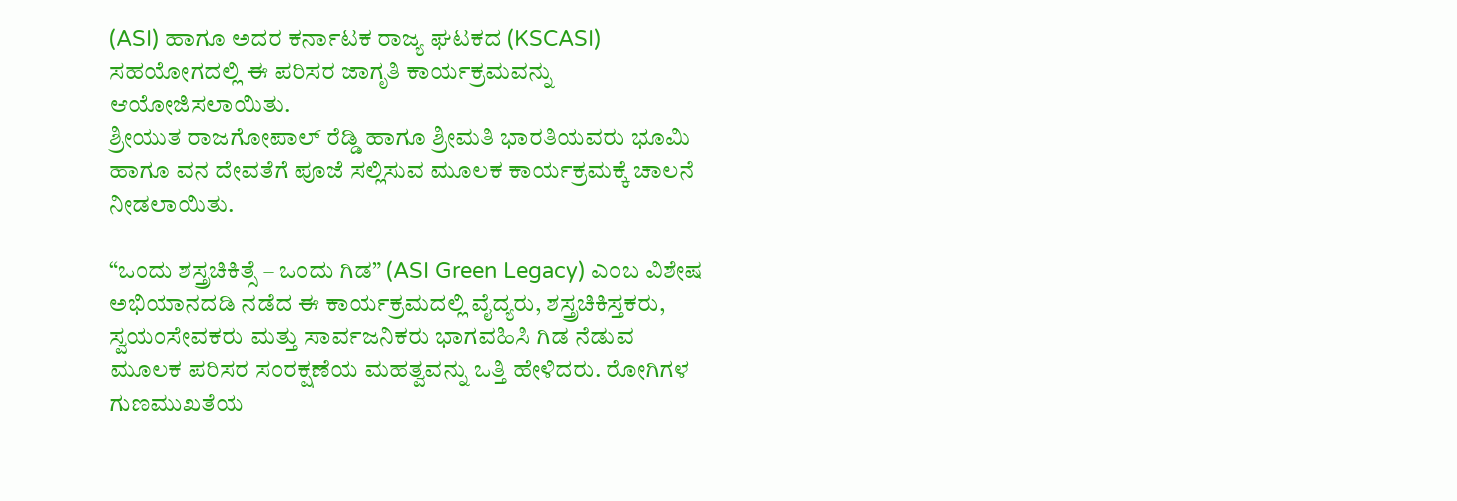(ASI) ಹಾಗೂ ಅದರ ಕರ್ನಾಟಕ ರಾಜ್ಯ ಘಟಕದ (KSCASI) ಸಹಯೋಗದಲ್ಲಿ ಈ ಪರಿಸರ ಜಾಗೃತಿ ಕಾರ್ಯಕ್ರಮವನ್ನು ಆಯೋಜಿಸಲಾಯಿತು.
ಶ್ರೀಯುತ ರಾಜಗೋಪಾಲ್ ರೆಡ್ಡಿ ಹಾಗೂ ಶ್ರೀಮತಿ ಭಾರತಿಯವರು ಭೂಮಿ ಹಾಗೂ ವನ ದೇವತೆಗೆ ಪೂಜೆ ಸಲ್ಲಿಸುವ ಮೂಲಕ ಕಾರ್ಯಕ್ರಮಕ್ಕೆ ಚಾಲನೆ ನೀಡಲಾಯಿತು.

“ಒಂದು ಶಸ್ತ್ರಚಿಕಿತ್ಸೆ – ಒಂದು ಗಿಡ” (ASI Green Legacy) ಎಂಬ ವಿಶೇಷ ಅಭಿಯಾನದಡಿ ನಡೆದ ಈ ಕಾರ್ಯಕ್ರಮದಲ್ಲಿ ವೈದ್ಯರು, ಶಸ್ತ್ರಚಿಕಿಸ್ತಕರು, ಸ್ವಯಂಸೇವಕರು ಮತ್ತು ಸಾರ್ವಜನಿಕರು ಭಾಗವಹಿಸಿ ಗಿಡ ನೆಡುವ ಮೂಲಕ ಪರಿಸರ ಸಂರಕ್ಷಣೆಯ ಮಹತ್ವವನ್ನು ಒತ್ತಿ ಹೇಳಿದರು. ರೋಗಿಗಳ ಗುಣಮುಖತೆಯ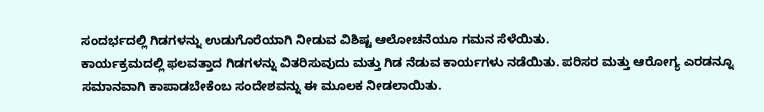ಸಂದರ್ಭದಲ್ಲಿ ಗಿಡಗಳನ್ನು ಉಡುಗೊರೆಯಾಗಿ ನೀಡುವ ವಿಶಿಷ್ಟ ಆಲೋಚನೆಯೂ ಗಮನ ಸೆಳೆಯಿತು.
ಕಾರ್ಯಕ್ರಮದಲ್ಲಿ ಫಲವತ್ತಾದ ಗಿಡಗಳನ್ನು ವಿತರಿಸುವುದು ಮತ್ತು ಗಿಡ ನೆಡುವ ಕಾರ್ಯಗಳು ನಡೆಯಿತು. ಪರಿಸರ ಮತ್ತು ಆರೋಗ್ಯ ಎರಡನ್ನೂ ಸಮಾನವಾಗಿ ಕಾಪಾಡಬೇಕೆಂಬ ಸಂದೇಶವನ್ನು ಈ ಮೂಲಕ ನೀಡಲಾಯಿತು.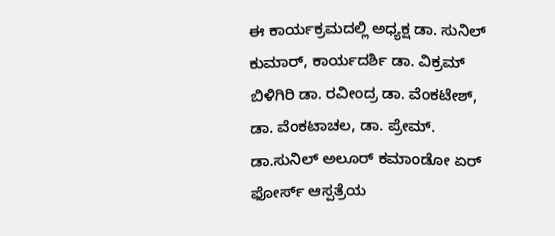ಈ ಕಾರ್ಯಕ್ರಮದಲ್ಲಿ ಅಧ್ಯಕ್ಷ ಡಾ. ಸುನಿಲ್ ಕುಮಾರ್, ಕಾರ್ಯದರ್ಶಿ ಡಾ. ವಿಕ್ರಮ್ ಬಿಳಿಗಿರಿ ಡಾ. ರವೀಂದ್ರ ಡಾ. ವೆಂಕಟೇಶ್, ಡಾ. ವೆಂಕಟಾಚಲ, ಡಾ. ಪ್ರೇಮ್. ಡಾ.ಸುನಿಲ್ ಅಲೂರ್ ಕಮಾಂಡೋ ಏರ್ ಫೋರ್ಸ್ ಆಸ್ಪತ್ರೆಯ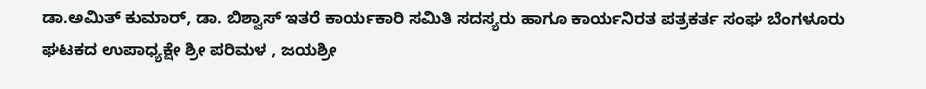ಡಾ.ಅಮಿತ್ ಕುಮಾರ್, ಡಾ. ಬಿಶ್ವಾಸ್ ಇತರೆ ಕಾರ್ಯಕಾರಿ ಸಮಿತಿ ಸದಸ್ಯರು ಹಾಗೂ ಕಾರ್ಯನಿರತ ಪತ್ರಕರ್ತ ಸಂಘ ಬೆಂಗಳೂರು ಘಟಕದ ಉಪಾಧ್ಯಕ್ಷೇ ಶ್ರೀ ಪರಿಮಳ , ಜಯಶ್ರೀ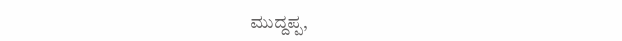ಮುದ್ದಪ್ಪ,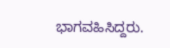ಭಾಗವಹಿಸಿದ್ದರು.